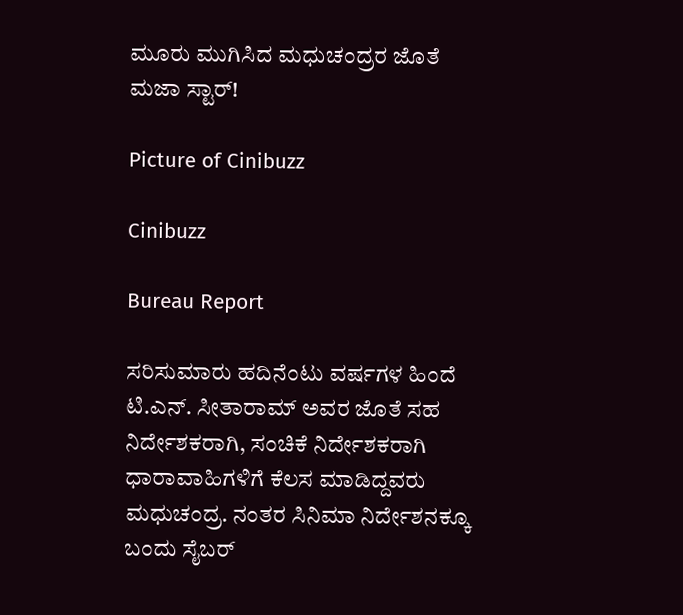ಮೂರು ಮುಗಿಸಿದ ಮಧುಚಂದ್ರರ ಜೊತೆ ಮಜಾ ಸ್ಟಾರ್!

Picture of Cinibuzz

Cinibuzz

Bureau Report

ಸರಿಸುಮಾರು ಹದಿನೆಂಟು ವರ್ಷಗಳ ಹಿಂದೆ ಟಿ.ಎನ್. ಸೀತಾರಾಮ್ ಅವರ ಜೊತೆ ಸಹ ನಿರ್ದೇಶಕರಾಗಿ, ಸಂಚಿಕೆ ನಿರ್ದೇಶಕರಾಗಿ ಧಾರಾವಾಹಿಗಳಿಗೆ ಕೆಲಸ ಮಾಡಿದ್ದವರು ಮಧುಚಂದ್ರ. ನಂತರ ಸಿನಿಮಾ ನಿರ್ದೇಶನಕ್ಕೂ ಬಂದು ಸೈಬರ್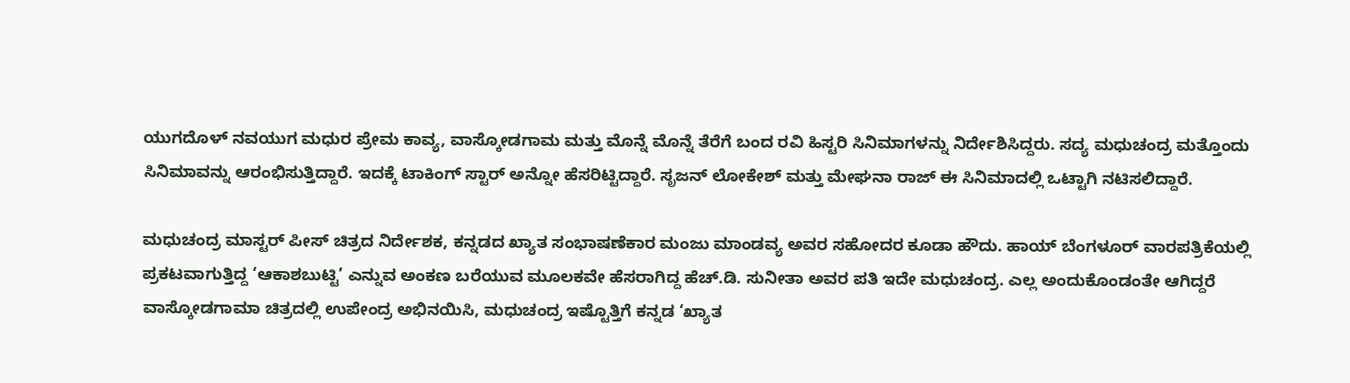ಯುಗದೊಳ್ ನವಯುಗ ಮಧುರ ಪ್ರೇಮ ಕಾವ್ಯ, ವಾಸ್ಕೋಡಗಾಮ ಮತ್ತು ಮೊನ್ನೆ ಮೊನ್ನೆ ತೆರೆಗೆ ಬಂದ ರವಿ ಹಿಸ್ಟರಿ ಸಿನಿಮಾಗಳನ್ನು ನಿರ್ದೇಶಿಸಿದ್ದರು. ಸದ್ಯ ಮಧುಚಂದ್ರ ಮತ್ತೊಂದು ಸಿನಿಮಾವನ್ನು ಆರಂಭಿಸುತ್ತಿದ್ದಾರೆ. ಇದಕ್ಕೆ ಟಾಕಿಂಗ್ ಸ್ಟಾರ್ ಅನ್ನೋ ಹೆಸರಿಟ್ಟಿದ್ದಾರೆ. ಸೃಜನ್ ಲೋಕೇಶ್ ಮತ್ತು ಮೇಘನಾ ರಾಜ್ ಈ ಸಿನಿಮಾದಲ್ಲಿ ಒಟ್ಟಾಗಿ ನಟಿಸಲಿದ್ದಾರೆ.

ಮಧುಚಂದ್ರ ಮಾಸ್ಟರ್ ಪೀಸ್ ಚಿತ್ರದ ನಿರ್ದೇಶಕ, ಕನ್ನಡದ ಖ್ಯಾತ ಸಂಭಾಷಣೆಕಾರ ಮಂಜು ಮಾಂಡವ್ಯ ಅವರ ಸಹೋದರ ಕೂಡಾ ಹೌದು. ಹಾಯ್ ಬೆಂಗಳೂರ್ ವಾರಪತ್ರಿಕೆಯಲ್ಲಿ ಪ್ರಕಟವಾಗುತ್ತಿದ್ದ ‘ಆಕಾಶಬುಟ್ಟಿ’ ಎನ್ನುವ ಅಂಕಣ ಬರೆಯುವ ಮೂಲಕವೇ ಹೆಸರಾಗಿದ್ದ ಹೆಚ್.ಡಿ. ಸುನೀತಾ ಅವರ ಪತಿ ಇದೇ ಮಧುಚಂದ್ರ. ಎಲ್ಲ ಅಂದುಕೊಂಡಂತೇ ಆಗಿದ್ದರೆ ವಾಸ್ಕೋಡಗಾಮಾ ಚಿತ್ರದಲ್ಲಿ ಉಪೇಂದ್ರ ಅಭಿನಯಿಸಿ, ಮಧುಚಂದ್ರ ಇಷ್ಟೊತ್ತಿಗೆ ಕನ್ನಡ ‘ಖ್ಯಾತ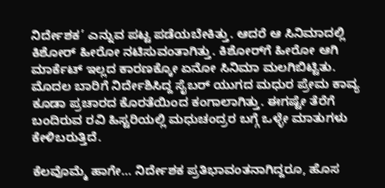ನಿರ್ದೇಶಕ’ ಎನ್ನುವ ಪಟ್ಟ ಪಡೆಯಬೇಕಿತ್ತು. ಆದರೆ ಆ ಸಿನಿಮಾದಲ್ಲಿ ಕಿಶೋರ್ ಹೀರೋ ನಟಿಸುವಂತಾಗಿತ್ತು. ಕಿಶೋರ್‌ಗೆ ಹೀರೋ ಆಗಿ ಮಾರ್ಕೆಟ್ ಇಲ್ಲದ ಕಾರಣಕ್ಕೋ ಏನೋ ಸಿನಿಮಾ ಮಲಗಿಬಿಟ್ಟಿತು. ಮೊದಲ ಬಾರಿಗೆ ನಿರ್ದೇಶಿಸಿದ್ದ ಸೈಬರ್ ಯುಗದ ಮಧುರ ಪ್ರೇಮ ಕಾವ್ಯ ಕೂಡಾ ಪ್ರಚಾರದ ಕೊರತೆಯಿಂದ ಕಂಗಾಲಾಗಿತ್ತು. ಈಗಷ್ಟೇ ತೆರೆಗೆ ಬಂದಿರುವ ರವಿ ಹಿಸ್ಟರಿಯಲ್ಲಿ ಮಧುಚಂದ್ರರ ಬಗ್ಗೆ ಒಳ್ಳೇ ಮಾತುಗಳು ಕೇಳಿಬರುತ್ತಿದೆ.

ಕೆಲವೊಮ್ಮೆ ಹಾಗೇ… ನಿರ್ದೇಶಕ ಪ್ರತಿಭಾವಂತನಾಗಿದ್ದರೂ, ಹೊಸ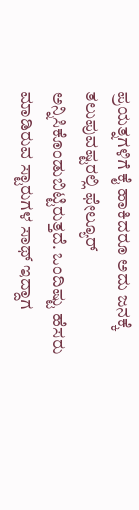ಪ್ರಯತ್ನಗಳಿಗೆ ಕೈ ಹಾಕಿದರೂ ಅದು ಜನಕ್ಕೆ ತಲುಪುವಷ್ಟರಲ್ಲಿ ಫೇಲ್ಯೂರ್ ಅನ್ನಿಸಿಕೊಂಡುಬಿಟ್ಟಿರುತ್ತದೆ. ಒಂದಿಷ್ಟು ಹೆಸರು ಮಾಡಿರುವ ಸ್ಟಾರುಗಳ ಸಾಥ್ ಇದ್ದಾಗ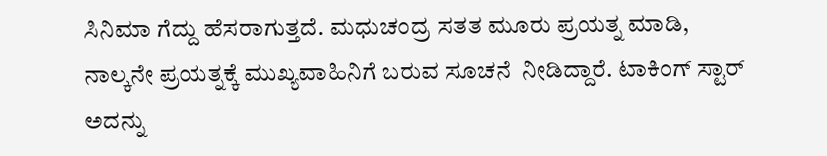ಸಿನಿಮಾ ಗೆದ್ದು ಹೆಸರಾಗುತ್ತದೆ. ಮಧುಚಂದ್ರ ಸತತ ಮೂರು ಪ್ರಯತ್ನ ಮಾಡಿ, ನಾಲ್ಕನೇ ಪ್ರಯತ್ನಕ್ಕೆ ಮುಖ್ಯವಾಹಿನಿಗೆ ಬರುವ ಸೂಚನೆ  ನೀಡಿದ್ದಾರೆ. ಟಾಕಿಂಗ್ ಸ್ಟಾರ್ ಅದನ್ನು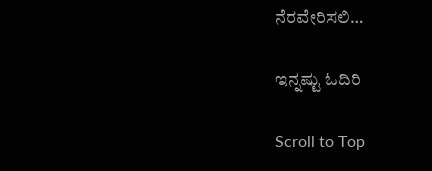ನೆರವೇರಿಸಲಿ…

ಇನ್ನಷ್ಟು ಓದಿರಿ

Scroll to Top